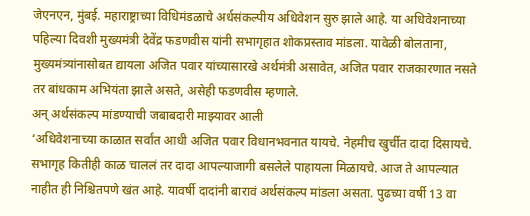जेएनएन, मुंबई. महाराष्ट्राच्या विधिमंडळाचे अर्धसंकल्पीय अधिवेशन सुरु झाले आहे. या अधिवेशनाच्या पहिल्या दिवशी मुख्यमंत्री देवेंद्र फडणवीस यांनी सभागृहात शोकप्रस्ताव मांडला. यावेळी बोलताना, मुख्यमंत्र्यांनासोबत द्यायला अजित पवार यांच्यासारखे अर्थमंत्री असावेत, अजित पवार राजकारणात नसते तर बांधकाम अभियंता झाले असते, असेही फडणवीस म्हणाले.
अन् अर्थसंकल्प मांडण्याची जबाबदारी माझ्यावर आली
‘अधिवेशनाच्या काळात सर्वांत आधी अजित पवार विधानभवनात यायचे. नेहमीच खुर्चीत दादा दिसायचे. सभागृह कितीही काळ चाललं तर दादा आपल्याजागी बसलेले पाहायला मिळायचे. आज ते आपल्यात नाहीत ही निश्चितपणे खंत आहे. यावर्षी दादांनी बारावं अर्थसंकल्प मांडला असता. पुढच्या वर्षी 13 वा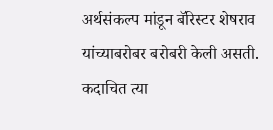अर्थसंकल्प मांडून बॅरिस्टर शेषराव यांच्याबरोबर बरोबरी केली असती. कदाचित त्या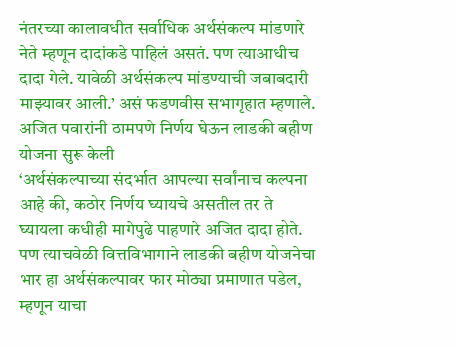नंतरच्या कालावधीत सर्वाधिक अर्थसंकल्प मांडणारे नेते म्हणून दादांकडे पाहिलं असतं. पण त्याआधीच दादा गेले. यावेळी अर्थसंकल्प मांडण्याची जबाबदारी माझ्यावर आली.’ असं फडणवीस सभागृहात म्हणाले.
अजित पवारांनी ठामपणे निर्णय घेऊन लाडकी बहीण योजना सुरू केली
‘अर्थसंकल्पाच्या संदर्भात आपल्या सर्वांनाच कल्पना आहे की, कठोर निर्णय घ्यायचे असतील तर ते घ्यायला कधीही मागेपुढे पाहणारे अजित दादा होते. पण त्याचवेळी वित्तविभागाने लाडकी बहीण योजनेचा भार हा अर्थसंकल्पावर फार मोठ्या प्रमाणात पडेल, म्हणून याचा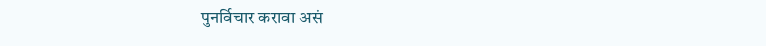पुनर्विचार करावा असं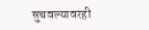सुचवल्यावरही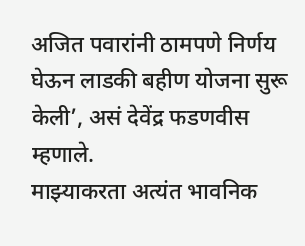अजित पवारांनी ठामपणे निर्णय घेऊन लाडकी बहीण योजना सुरू केली’, असं देवेंद्र फडणवीस म्हणाले.
माझ्याकरता अत्यंत भावनिक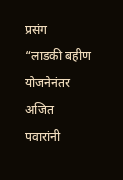प्रसंग
“लाडकी बहीण योजनेनंतर अजित पवारांनी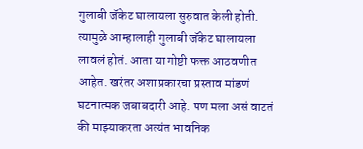गुलाबी जॅकेट घालायला सुरुवात केली होती. त्यामुळे आम्हालाही गुलाबी जॅकेट घालायला लावलं होतं. आता या गोष्टी फक्त आठवणीत आहेत. खरंतर अशाप्रकारचा प्रस्ताव मांडणं घटनात्मक जबाबदारी आहे. पण मला असं वाटतं की माझ्याकरता अत्यंत भावनिक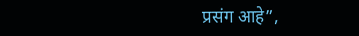प्रसंग आहे”,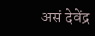असं देवेंद्र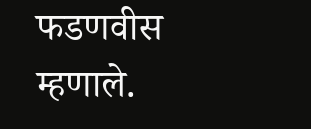फडणवीस म्हणाले.